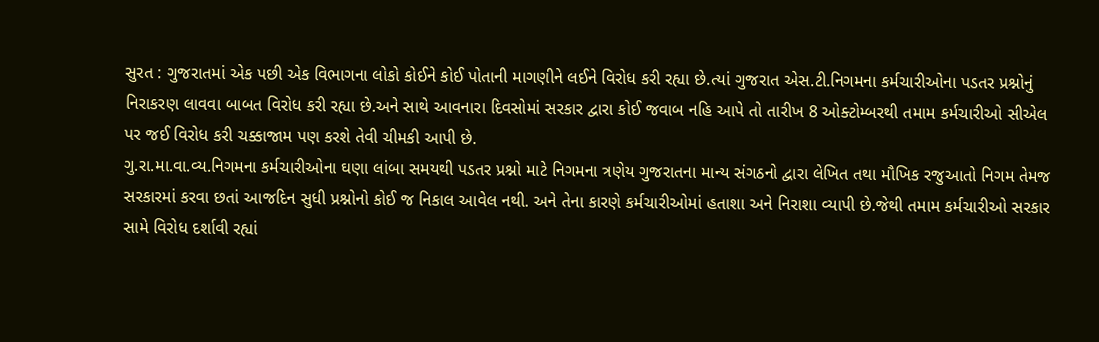સુરત : ગુજરાતમાં એક પછી એક વિભાગના લોકો કોઈને કોઈ પોતાની માગણીને લઈને વિરોધ કરી રહ્યા છે.ત્યાં ગુજરાત એસ.ટી.નિગમના કર્મચારીઓના પડતર પ્રશ્નોનું નિરાકરણ લાવવા બાબત વિરોધ કરી રહ્યા છે.અને સાથે આવનારા દિવસોમાં સરકાર દ્વારા કોઈ જવાબ નહિ આપે તો તારીખ 8 ઓક્ટોમ્બરથી તમામ કર્મચારીઓ સીએલ પર જઈ વિરોધ કરી ચક્કાજામ પણ કરશે તેવી ચીમકી આપી છે.
ગુ.રા.મા.વા.વ્ય.નિગમના કર્મચારીઓના ઘણા લાંબા સમયથી પડતર પ્રશ્નો માટે નિગમના ત્રણેય ગુજરાતના માન્ય સંગઠનો દ્વારા લેખિત તથા મૌખિક રજુઆતો નિગમ તેમજ સરકારમાં કરવા છતાં આજદિન સુધી પ્રશ્નોનો કોઈ જ નિકાલ આવેલ નથી. અને તેના કારણે કર્મચારીઓમાં હતાશા અને નિરાશા વ્યાપી છે.જેથી તમામ કર્મચારીઓ સરકાર સામે વિરોધ દર્શાવી રહ્યાં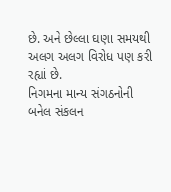છે. અને છેલ્લા ઘણા સમયથી અલગ અલગ વિરોધ પણ કરી રહ્યાં છે.
નિગમના માન્ય સંગઠનોની બનેલ સંકલન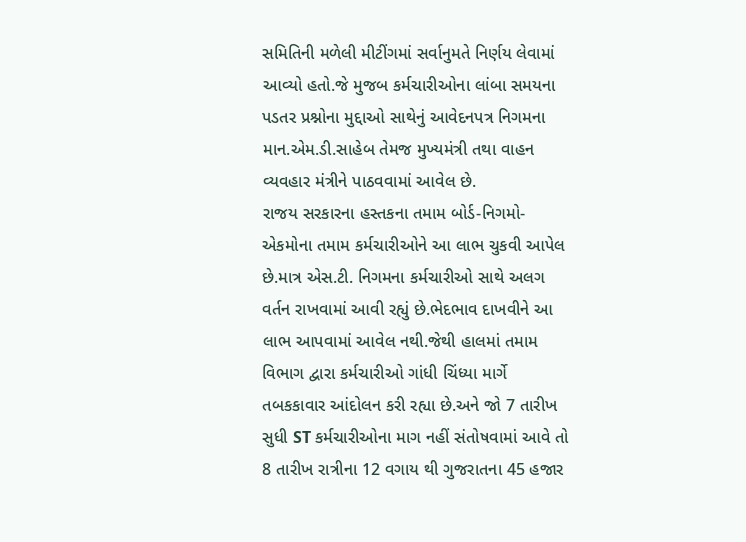સમિતિની મળેલી મીટીંગમાં સર્વાનુમતે નિર્ણય લેવામાં આવ્યો હતો.જે મુજબ કર્મચારીઓના લાંબા સમયના પડતર પ્રશ્નોના મુદ્દાઓ સાથેનું આવેદનપત્ર નિગમના માન.એમ.ડી.સાહેબ તેમજ મુખ્યમંત્રી તથા વાહન વ્યવહાર મંત્રીને પાઠવવામાં આવેલ છે.
રાજય સરકારના હસ્તકના તમામ બોર્ડ-નિગમો-એકમોના તમામ કર્મચારીઓને આ લાભ ચુકવી આપેલ છે.માત્ર એસ.ટી. નિગમના કર્મચારીઓ સાથે અલગ વર્તન રાખવામાં આવી રહ્યું છે.ભેદભાવ દાખવીને આ લાભ આપવામાં આવેલ નથી.જેથી હાલમાં તમામ વિભાગ દ્વારા કર્મચારીઓ ગાંધી ચિંધ્યા માર્ગે તબકકાવાર આંદોલન કરી રહ્યા છે.અને જો 7 તારીખ સુધી ST કર્મચારીઓના માગ નહીં સંતોષવામાં આવે તો 8 તારીખ રાત્રીના 12 વગાય થી ગુજરાતના 45 હજાર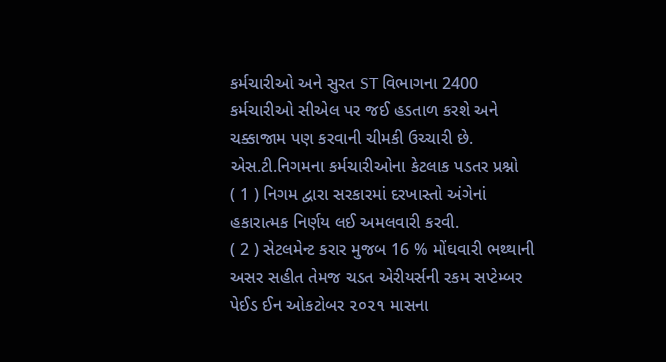કર્મચારીઓ અને સુરત ST વિભાગના 2400 કર્મચારીઓ સીએલ પર જઈ હડતાળ કરશે અને ચક્કાજામ પણ કરવાની ચીમકી ઉચ્ચારી છે.
એસ.ટી.નિગમના કર્મચારીઓના કેટલાક પડતર પ્રશ્નો
( 1 ) નિગમ દ્વારા સરકારમાં દરખાસ્તો અંગેનાં હકારાત્મક નિર્ણય લઈ અમલવારી કરવી.
( 2 ) સેટલમેન્ટ કરાર મુજબ 16 % મોંઘવારી ભથ્થાની અસર સહીત તેમજ ચડત એરીયર્સની રકમ સપ્ટેમ્બર પેઈડ ઈન ઓકટોબર ૨૦૨૧ માસના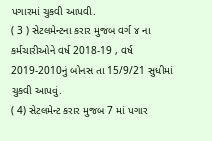પગારમાં ચુકવી આપવી.
( 3 ) સેટલમેન્ટના કરાર મુજબ વર્ગ ૪ ના કર્મચારીઓને વર્ષ 2018-19 , વર્ષ 2019-2010નું બોનસ તા 15/9/21 સુધીમાં ચુકવી આપવું.
( 4) સેટલમેન્ટ કરાર મુજબ 7 માં પગાર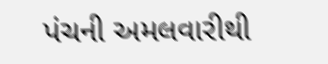પંચની અમલવારીથી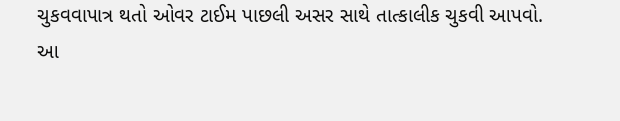ચુકવવાપાત્ર થતો ઓવર ટાઈમ પાછલી અસર સાથે તાત્કાલીક ચુકવી આપવો.
આ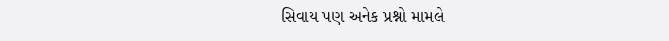સિવાય પણ અનેક પ્રશ્નો મામલે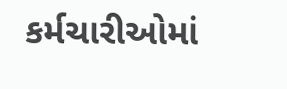કર્મચારીઓમાં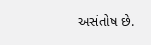અસંતોષ છે.